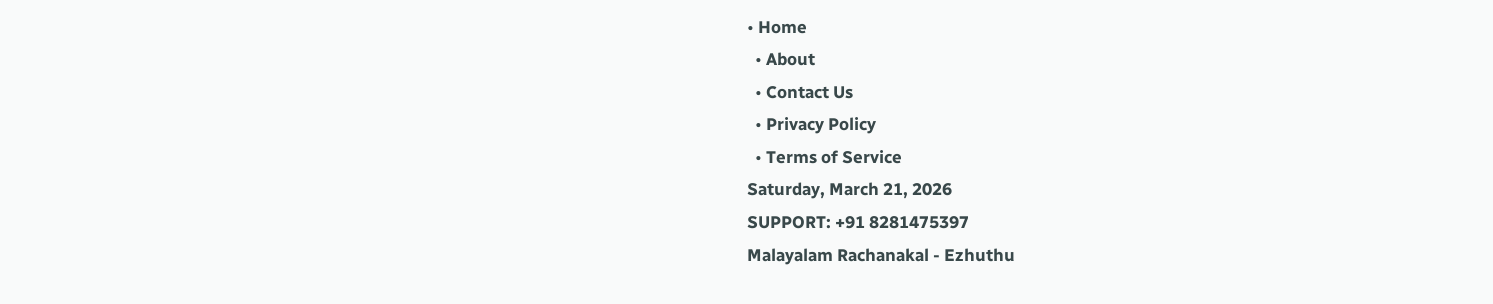• Home
  • About
  • Contact Us
  • Privacy Policy
  • Terms of Service
Saturday, March 21, 2026
SUPPORT: +91 8281475397
Malayalam Rachanakal - Ezhuthu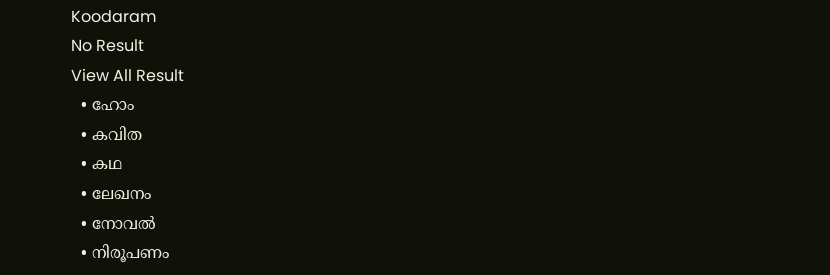Koodaram
No Result
View All Result
  • ഹോം
  • കവിത
  • കഥ
  • ലേഖനം
  • നോവൽ
  • നിരൂപണം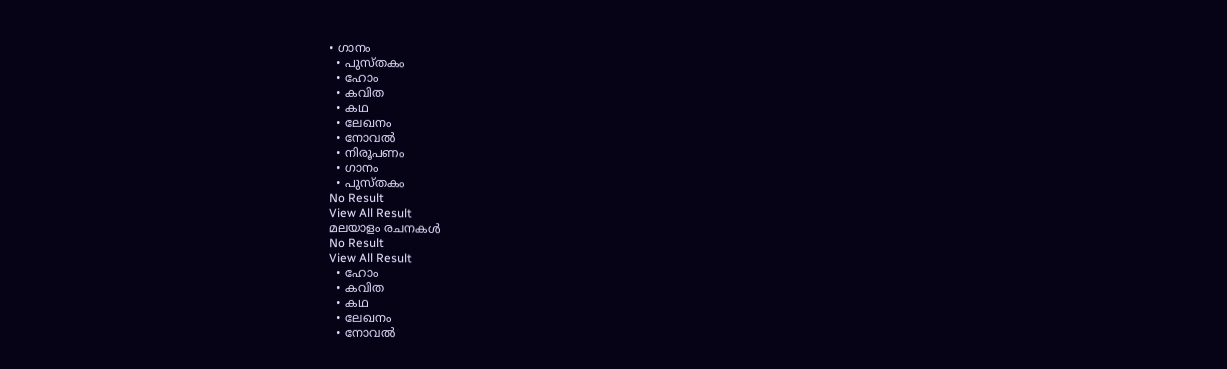• ഗാനം
  • പുസ്തകം
  • ഹോം
  • കവിത
  • കഥ
  • ലേഖനം
  • നോവൽ
  • നിരൂപണം
  • ഗാനം
  • പുസ്തകം
No Result
View All Result
മലയാളം രചനകൾ
No Result
View All Result
  • ഹോം
  • കവിത
  • കഥ
  • ലേഖനം
  • നോവൽ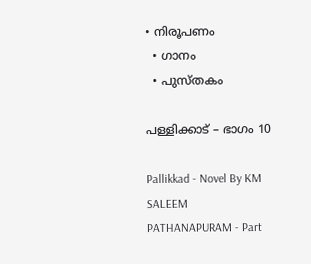• നിരൂപണം
  • ഗാനം
  • പുസ്തകം

പള്ളിക്കാട് – ഭാഗം 10

Pallikkad - Novel By KM SALEEM PATHANAPURAM - Part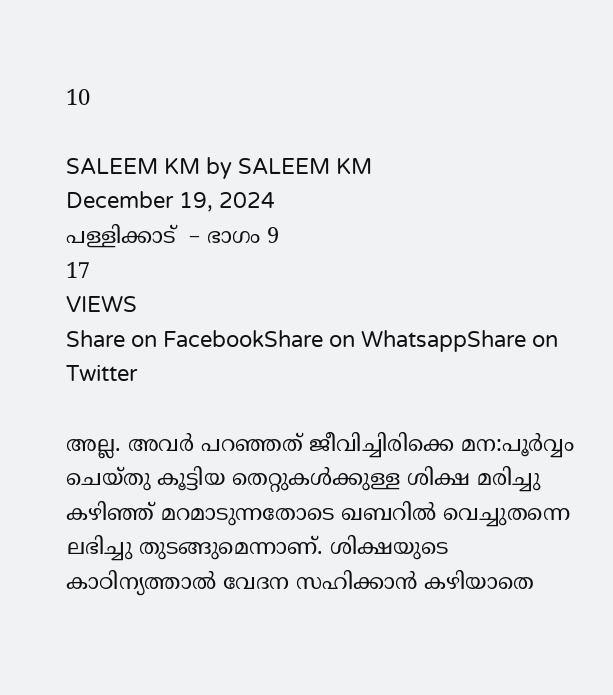10

SALEEM KM by SALEEM KM
December 19, 2024
പള്ളിക്കാട്  – ഭാഗം 9
17
VIEWS
Share on FacebookShare on WhatsappShare on Twitter

അല്ല. അവർ പറഞ്ഞത് ജീവിച്ചിരിക്കെ മന:പൂർവ്വം ചെയ്തു കൂട്ടിയ തെറ്റുകൾക്കുള്ള ശിക്ഷ മരിച്ചു കഴിഞ്ഞ് മറമാടുന്നതോടെ ഖബറിൽ വെച്ചുതന്നെ ലഭിച്ചു തുടങ്ങുമെന്നാണ്. ശിക്ഷയുടെ കാഠിന്യത്താൽ വേദന സഹിക്കാൻ കഴിയാതെ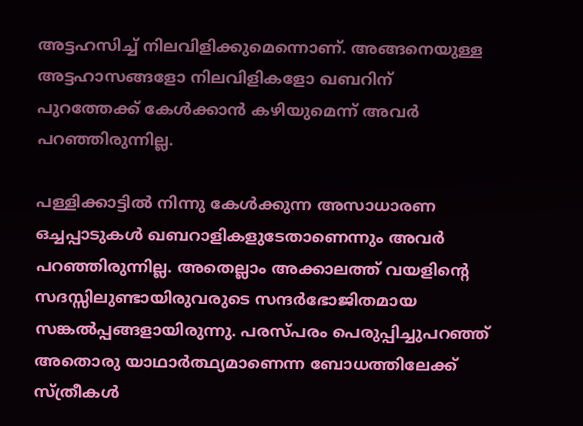അട്ടഹസിച്ച് നിലവിളിക്കുമെന്നൊണ്. അങ്ങനെയുള്ള അട്ടഹാസങ്ങളോ നിലവിളികളോ ഖബറിന് പുറത്തേക്ക് കേൾക്കാൻ കഴിയുമെന്ന് അവർ പറഞ്ഞിരുന്നില്ല.

പള്ളിക്കാട്ടിൽ നിന്നു കേൾക്കുന്ന അസാധാരണ ഒച്ചപ്പാടുകൾ ഖബറാളികളുടേതാണെന്നും അവർ പറഞ്ഞിരുന്നില്ല. അതെല്ലാം അക്കാലത്ത് വയളിൻ്റെ സദസ്സിലുണ്ടായിരുവരുടെ സന്ദർഭോജിതമായ സങ്കൽപ്പങ്ങളായിരുന്നു. പരസ്പരം പെരുപ്പിച്ചുപറഞ്ഞ് അതൊരു യാഥാർത്ഥ്യമാണെന്ന ബോധത്തിലേക്ക് സ്ത്രീകൾ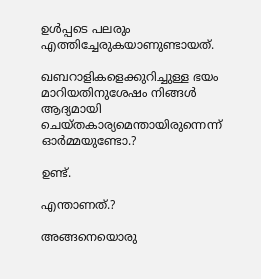ഉൾപ്പടെ പലരും എത്തിച്ചേരുകയാണുണ്ടായത്.

ഖബറാളികളെക്കുറിച്ചുള്ള ഭയം മാറിയതിനുശേഷം നിങ്ങൾ ആദ്യമായി ചെയ്തകാര്യമെന്തായിരുന്നെന്ന് ഓർമ്മയുണ്ടോ.?

ഉണ്ട്.

എന്താണത്.?

അങ്ങനെയൊരു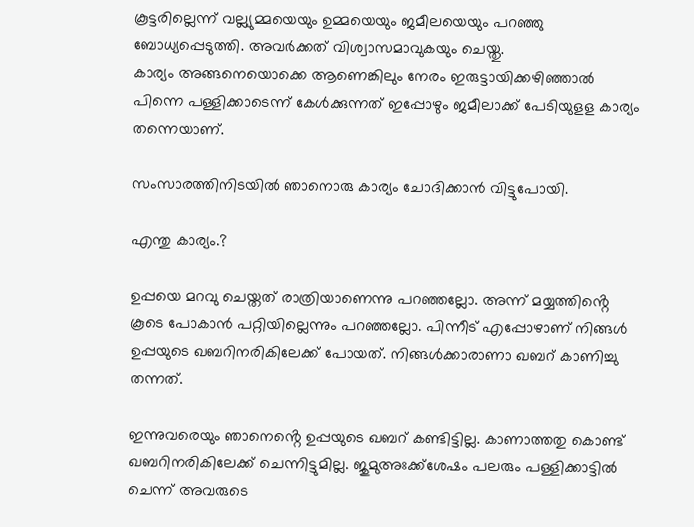കൂട്ടരില്ലെന്ന് വല്ല്യുമ്മയെയും ഉമ്മയെയും ജമീലയെയും പറഞ്ഞു ബോധ്യപ്പെടുത്തി. അവർക്കത് വിശ്വാസമാവുകയും ചെയ്തു.
കാര്യം അങ്ങനെയൊക്കെ ആണെങ്കിലും നേരം ഇരുട്ടായിക്കഴിഞ്ഞാൽ പിന്നെ പള്ളിക്കാടെന്ന് കേൾക്കുന്നത് ഇപ്പോഴും ജമീലാക്ക് പേടിയുളള കാര്യം തന്നെയാണ്.

സംസാരത്തിനിടയിൽ ഞാനൊരു കാര്യം ചോദിക്കാൻ വിട്ടുപോയി.

എന്തു കാര്യം.?

ഉപ്പയെ മറവു ചെയ്തത് രാത്രിയാണെന്നു പറഞ്ഞല്ലോ. അന്ന് മയ്യത്തിൻ്റെ കൂടെ പോകാൻ പറ്റിയില്ലെന്നും പറഞ്ഞല്ലോ. പിന്നീട് എപ്പോഴാണ് നിങ്ങൾ ഉപ്പയുടെ ഖബറിനരികിലേക്ക് പോയത്. നിങ്ങൾക്കാരാണാ ഖബറ് കാണിച്ചു തന്നത്.

ഇന്നുവരെയും ഞാനെൻ്റെ ഉപ്പയുടെ ഖബറ് കണ്ടിട്ടില്ല. കാണാത്തതു കൊണ്ട്
ഖബറിനരികിലേക്ക് ചെന്നിട്ടുമില്ല. ജുമുഅഃക്ക്ശേഷം പലരും പള്ളിക്കാട്ടിൽ ചെന്ന് അവരുടെ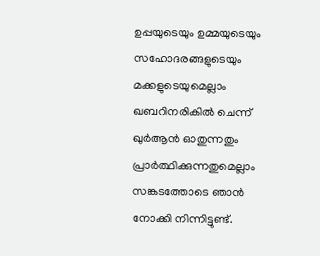ഉപ്പയുടെയും ഉമ്മയുടെയും സഹോദരങ്ങളുടെയും മക്കളുടെയുമെല്ലാം ഖബറിനരികിൽ ചെന്ന് ഖുർആൻ ഓതുന്നതും പ്രാർത്ഥിക്കുന്നതുമെല്ലാം സങ്കടത്തോടെ ഞാൻ നോക്കി നിന്നിട്ടുണ്ട്.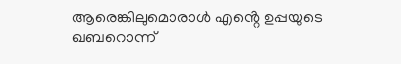ആരെങ്കിലുമൊരാൾ എൻ്റെ ഉപ്പയുടെ ഖബറൊന്ന്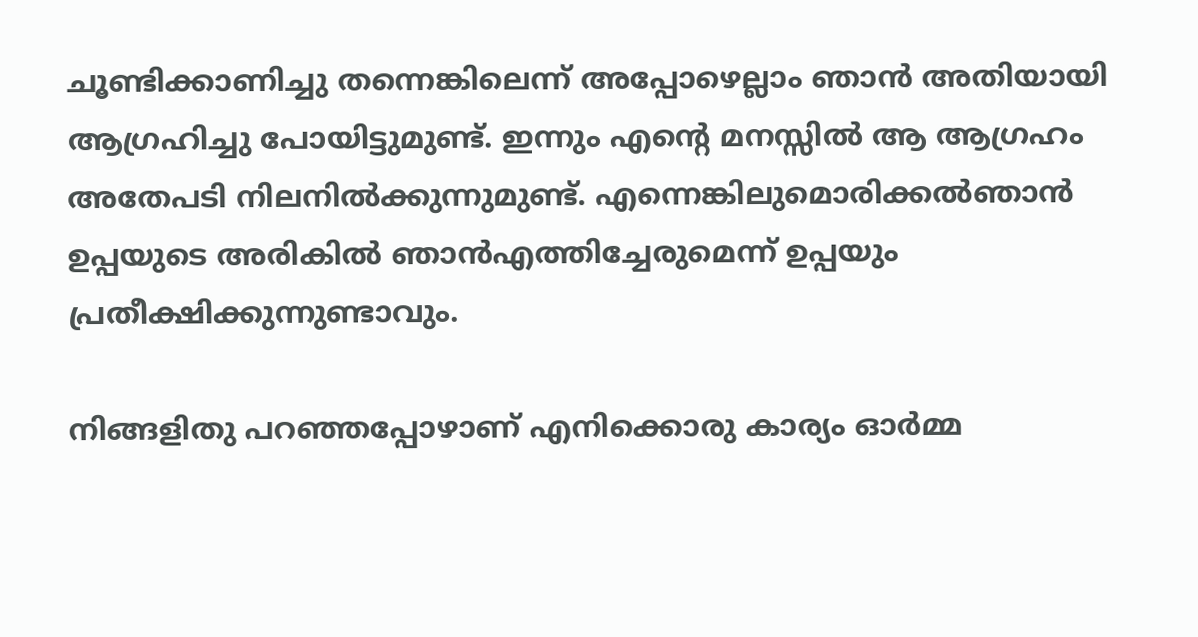ചൂണ്ടിക്കാണിച്ചു തന്നെങ്കിലെന്ന് അപ്പോഴെല്ലാം ഞാൻ അതിയായി ആഗ്രഹിച്ചു പോയിട്ടുമുണ്ട്. ഇന്നും എൻ്റെ മനസ്സിൽ ആ ആഗ്രഹം അതേപടി നിലനിൽക്കുന്നുമുണ്ട്. എന്നെങ്കിലുമൊരിക്കൽഞാൻ ഉപ്പയുടെ അരികിൽ ഞാൻഎത്തിച്ചേരുമെന്ന് ഉപ്പയും പ്രതീക്ഷിക്കുന്നുണ്ടാവും.

നിങ്ങളിതു പറഞ്ഞപ്പോഴാണ് എനിക്കൊരു കാര്യം ഓർമ്മ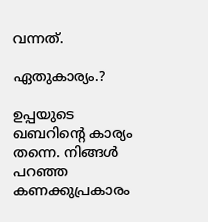വന്നത്.

ഏതുകാര്യം.?

ഉപ്പയുടെ ഖബറിൻ്റെ കാര്യം തന്നെ. നിങ്ങൾ പറഞ്ഞ കണക്കുപ്രകാരം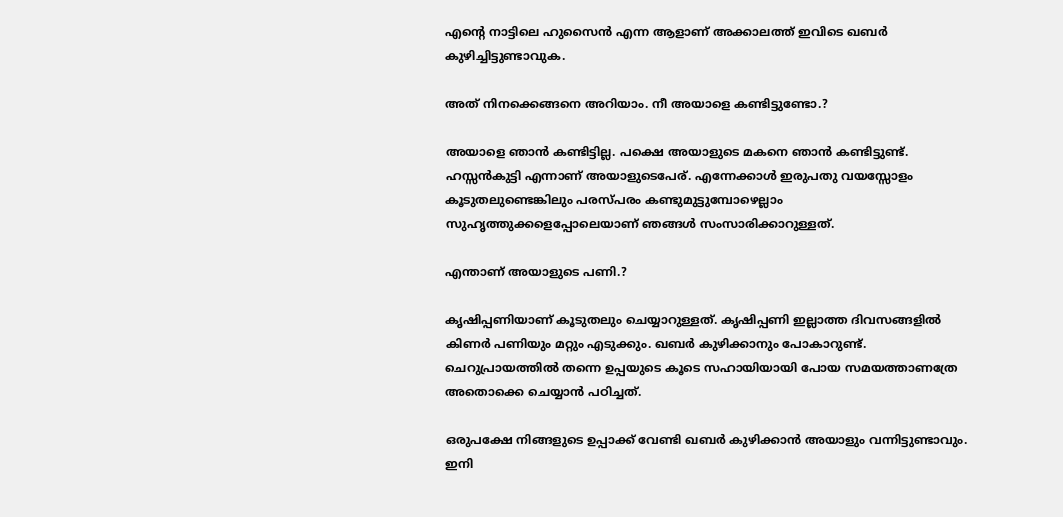എൻ്റെ നാട്ടിലെ ഹുസൈൻ എന്ന ആളാണ് അക്കാലത്ത് ഇവിടെ ഖബർ കുഴിച്ചിട്ടുണ്ടാവുക.

അത് നിനക്കെങ്ങനെ അറിയാം. നീ അയാളെ കണ്ടിട്ടുണ്ടോ.?

അയാളെ ഞാൻ കണ്ടിട്ടില്ല. പക്ഷെ അയാളുടെ മകനെ ഞാൻ കണ്ടിട്ടുണ്ട്. ഹസ്സൻകുട്ടി എന്നാണ് അയാളുടെപേര്. എന്നേക്കാൾ ഇരുപതു വയസ്സോളം കൂടുതലുണ്ടെങ്കിലും പരസ്പരം കണ്ടുമുട്ടുമ്പോഴെല്ലാം സുഹൃത്തുക്കളെപ്പോലെയാണ് ഞങ്ങൾ സംസാരിക്കാറുള്ളത്.

എന്താണ് അയാളുടെ പണി.?

കൃഷിപ്പണിയാണ് കൂടുതലും ചെയ്യാറുള്ളത്. കൃഷിപ്പണി ഇല്ലാത്ത ദിവസങ്ങളിൽ കിണർ പണിയും മറ്റും എടുക്കും. ഖബർ കുഴിക്കാനും പോകാറുണ്ട്. ചെറുപ്രായത്തിൽ തന്നെ ഉപ്പയുടെ കൂടെ സഹായിയായി പോയ സമയത്താണത്രേ അതൊക്കെ ചെയ്യാൻ പഠിച്ചത്.

ഒരുപക്ഷേ നിങ്ങളുടെ ഉപ്പാക്ക് വേണ്ടി ഖബർ കുഴിക്കാൻ അയാളും വന്നിട്ടുണ്ടാവും. ഇനി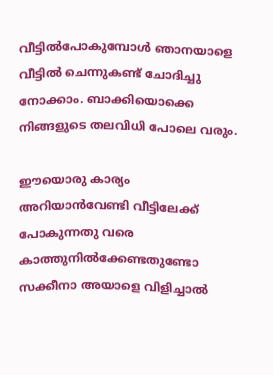വീട്ടിൽപോകുമ്പോൾ ഞാനയാളെ വീട്ടിൽ ചെന്നുകണ്ട് ചോദിച്ചു നോക്കാം. ബാക്കിയൊക്കെ നിങ്ങളുടെ തലവിധി പോലെ വരും.

ഈയൊരു കാര്യം അറിയാൻവേണ്ടി വീട്ടിലേക്ക് പോകുന്നതു വരെ കാത്തുനിൽക്കേണ്ടതുണ്ടോ സക്കീനാ അയാളെ വിളിച്ചാൽ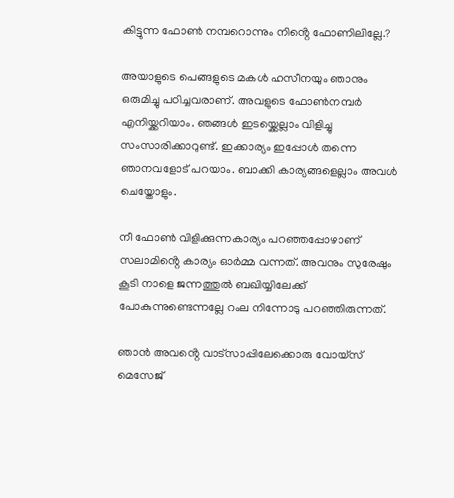കിട്ടുന്ന ഫോൺ നമ്പറൊന്നും നിൻ്റെ ഫോണിലില്ലേ.?

അയാളുടെ പെങ്ങളുടെ മകൾ ഹസീനയും ഞാനും ഒരുമിച്ചു പഠിച്ചവരാണ്. അവളുടെ ഫോൺനമ്പർ എനിയ്ക്കറിയാം. ഞങ്ങൾ ഇടയ്ക്കെല്ലാം വിളിച്ചു സംസാരിക്കാറുണ്ട്. ഇക്കാര്യം ഇപ്പോൾ തന്നെ ഞാനവളോട് പറയാം. ബാക്കി കാര്യങ്ങളെല്ലാം അവൾ ചെയ്തോളും.

നീ ഫോൺ വിളിക്കുന്നകാര്യം പറഞ്ഞപ്പോഴാണ് സലാമിൻ്റെ കാര്യം ഓർമ്മ വന്നത്. അവനും സുരേഷും കൂടി നാളെ ജന്നത്തുൽ ബഖിയ്യിലേക്ക് പോകുന്നുണ്ടെന്നല്ലേ റംല നിന്നോടു പറഞ്ഞിരുന്നത്.

ഞാൻ അവൻ്റെ വാട്സാപ്പിലേക്കൊരു വോയ്സ് മെസേജ്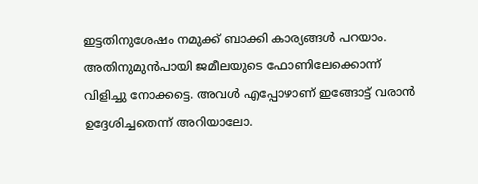ഇട്ടതിനുശേഷം നമുക്ക് ബാക്കി കാര്യങ്ങൾ പറയാം. അതിനുമുൻപായി ജമീലയുടെ ഫോണിലേക്കൊന്ന് വിളിച്ചു നോക്കട്ടെ. അവൾ എപ്പോഴാണ് ഇങ്ങോട്ട് വരാൻ ഉദ്ദേശിച്ചതെന്ന് അറിയാലോ.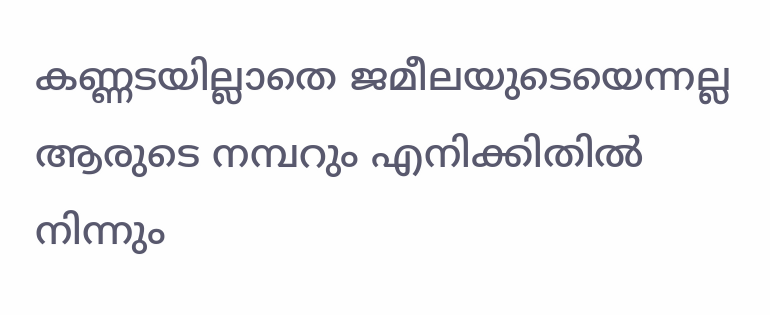കണ്ണടയില്ലാതെ ജമീലയുടെയെന്നല്ല ആരുടെ നമ്പറും എനിക്കിതിൽ നിന്നും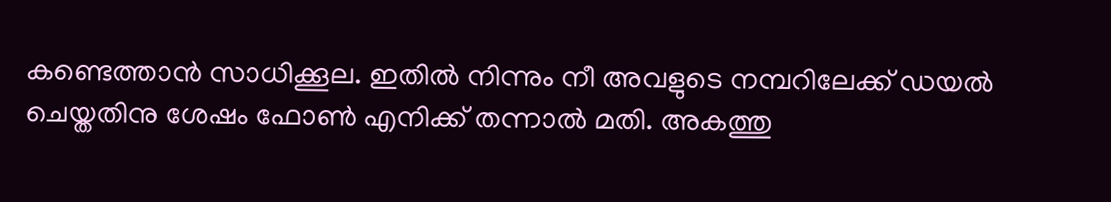കണ്ടെത്താൻ സാധിക്കൂല. ഇതിൽ നിന്നും നീ അവളുടെ നമ്പറിലേക്ക് ഡയൽ ചെയ്തതിനു ശേഷം ഫോൺ എനിക്ക് തന്നാൽ മതി. അകത്തു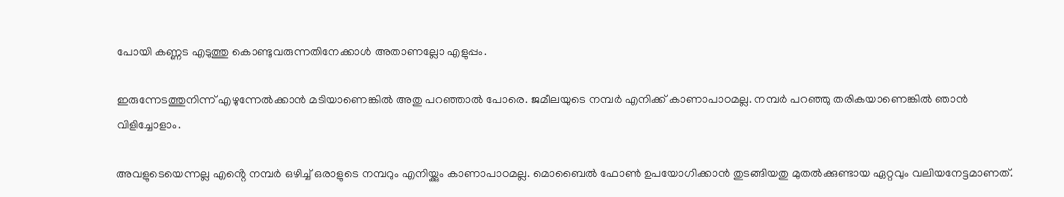പോയി കണ്ണട എടുത്തു കൊണ്ടുവരുന്നതിനേക്കാൾ അതാണല്ലോ എളുപ്പം.

ഇരുന്നേടത്തുനിന്ന് എഴുന്നേൽക്കാൻ മടിയാണെങ്കിൽ അതു പറഞ്ഞാൽ പോരെ. ജമീലയുടെ നമ്പർ എനിക്ക് കാണാപാഠമല്ല. നമ്പർ പറഞ്ഞു തരികയാണെങ്കിൽ ഞാൻ വിളിച്ചോളാം.

അവളുടെയെന്നല്ല എൻ്റെ നമ്പർ ഒഴിച്ച് ഒരാളുടെ നമ്പറും എനിയ്ക്കും കാണാപാഠമല്ല. മൊബൈൽ ഫോൺ ഉപയോഗിക്കാൻ തുടങ്ങിയതു മുതൽക്കുണ്ടായ ഏറ്റവും വലിയനേട്ടമാണത്.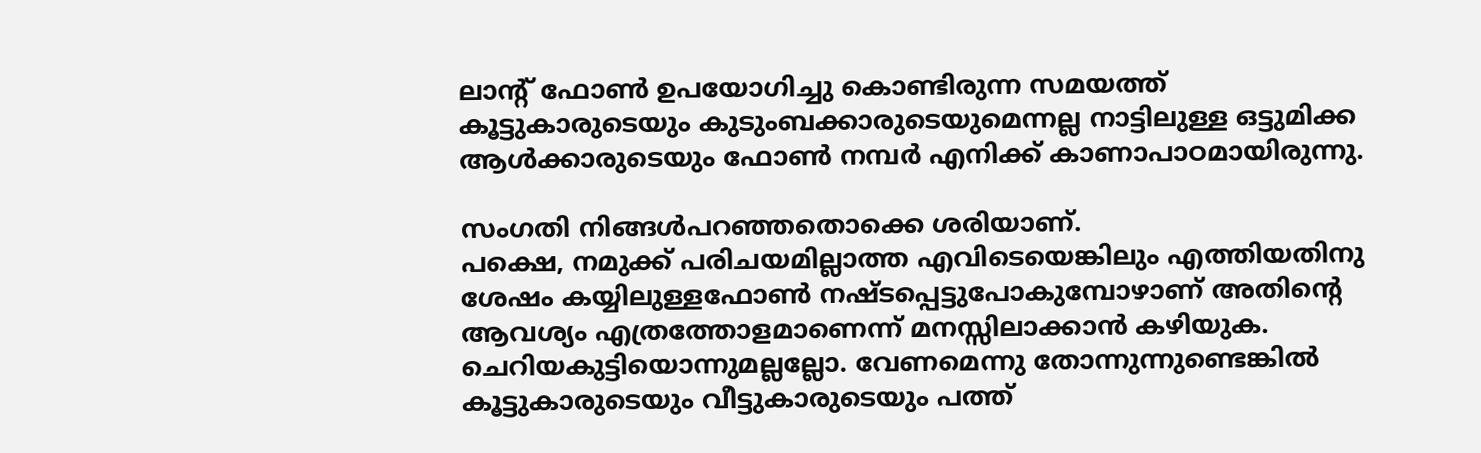ലാൻ്റ് ഫോൺ ഉപയോഗിച്ചു കൊണ്ടിരുന്ന സമയത്ത് കൂട്ടുകാരുടെയും കുടുംബക്കാരുടെയുമെന്നല്ല നാട്ടിലുള്ള ഒട്ടുമിക്ക ആൾക്കാരുടെയും ഫോൺ നമ്പർ എനിക്ക് കാണാപാഠമായിരുന്നു.

സംഗതി നിങ്ങൾപറഞ്ഞതൊക്കെ ശരിയാണ്.
പക്ഷെ, നമുക്ക് പരിചയമില്ലാത്ത എവിടെയെങ്കിലും എത്തിയതിനു ശേഷം കയ്യിലുള്ളഫോൺ നഷ്ടപ്പെട്ടുപോകുമ്പോഴാണ് അതിൻ്റെ ആവശ്യം എത്രത്തോളമാണെന്ന് മനസ്സിലാക്കാൻ കഴിയുക. ചെറിയകുട്ടിയൊന്നുമല്ലല്ലോ. വേണമെന്നു തോന്നുന്നുണ്ടെങ്കിൽ കൂട്ടുകാരുടെയും വീട്ടുകാരുടെയും പത്ത്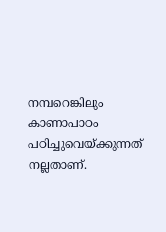നമ്പറെങ്കിലും കാണാപാഠം പഠിച്ചുവെയ്ക്കുന്നത് നല്ലതാണ്.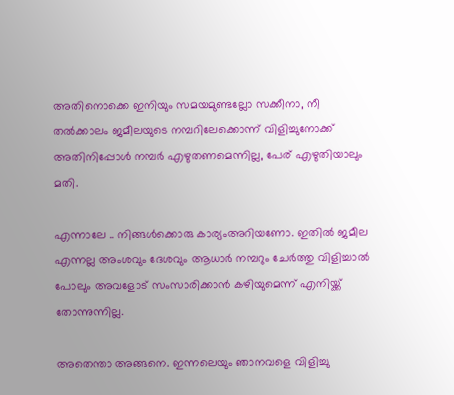അതിനൊക്കെ ഇനിയും സമയമുണ്ടല്ലോ സക്കീനാ, നീ തൽക്കാലം ജമീലയുടെ നമ്പറിലേക്കൊന്ന് വിളിച്ചുനോക്ക് അതിനിപ്പോൾ നമ്പർ എഴുതണമെന്നില്ല, പേര് എഴുതിയാലും മതി.

എന്നാലേ .. നിങ്ങൾക്കൊരു കാര്യംഅറിയണോ. ഇതിൽ ജമീല എന്നല്ല അംശവും ദേശവും ആധാർ നമ്പറും ചേർത്തു വിളിച്ചാൽ പോലും അവളോട് സംസാരിക്കാൻ കഴിയുമെന്ന് എനിയ്ക്ക് തോന്നുന്നില്ല.

അതെന്താ അങ്ങനെ. ഇന്നലെയും ഞാനവളെ വിളിച്ചു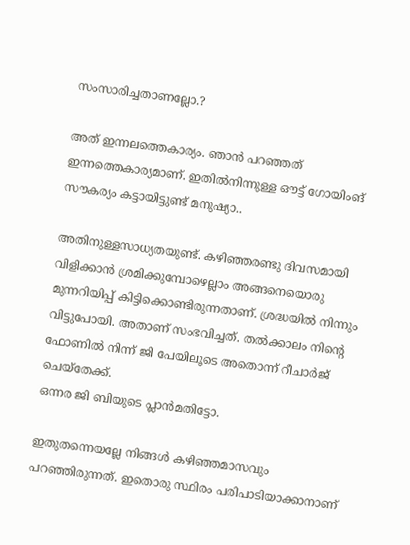സംസാരിച്ചതാണല്ലോ.?

അത് ഇന്നലത്തെകാര്യം. ഞാൻ പറഞ്ഞത് ഇന്നത്തെകാര്യമാണ്. ഇതിൽനിന്നുള്ള ഔട്ട് ഗോയിംങ് സൗകര്യം കട്ടായിട്ടുണ്ട് മനുഷ്യാ..

അതിനുള്ളസാധ്യതയുണ്ട്. കഴിഞ്ഞരണ്ടു ദിവസമായി വിളിക്കാൻ ശ്രമിക്കുമ്പോഴെല്ലാം അങ്ങനെയൊരു മുന്നറിയിപ്പ് കിട്ടിക്കൊണ്ടിരുന്നതാണ്. ശ്രദ്ധയിൽ നിന്നും വിട്ടുപോയി. അതാണ് സംഭവിച്ചത്. തൽക്കാലം നിൻ്റെ ഫോണിൽ നിന്ന് ജി പേയിലൂടെ അതൊന്ന് റീചാർജ് ചെയ്തേക്ക്.
ഒന്നര ജി ബിയുടെ പ്ലാൻമതിട്ടോ.

ഇതുതന്നെയല്ലേ നിങ്ങൾ കഴിഞ്ഞമാസവും പറഞ്ഞിരുന്നത്. ഇതൊരു സ്ഥിരം പരിപാടിയാക്കാനാണ്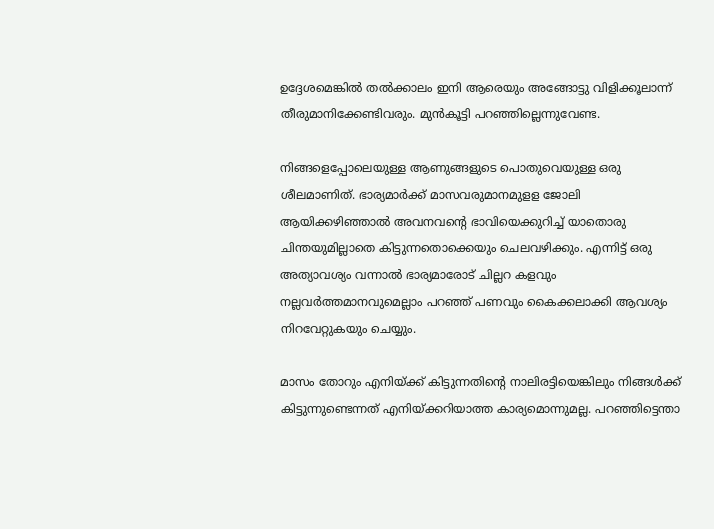ഉദ്ദേശമെങ്കിൽ തൽക്കാലം ഇനി ആരെയും അങ്ങോട്ടു വിളിക്കൂലാന്ന് തീരുമാനിക്കേണ്ടിവരും. മുൻകൂട്ടി പറഞ്ഞില്ലെന്നുവേണ്ട.

നിങ്ങളെപ്പോലെയുള്ള ആണുങ്ങളുടെ പൊതുവെയുള്ള ഒരു ശീലമാണിത്. ഭാര്യമാർക്ക് മാസവരുമാനമുളള ജോലി ആയിക്കഴിഞ്ഞാൽ അവനവൻ്റെ ഭാവിയെക്കുറിച്ച് യാതൊരു ചിന്തയുമില്ലാതെ കിട്ടുന്നതൊക്കെയും ചെലവഴിക്കും. എന്നിട്ട് ഒരു അത്യാവശ്യം വന്നാൽ ഭാര്യമാരോട് ചില്ലറ കളവും നല്ലവർത്തമാനവുമെല്ലാം പറഞ്ഞ് പണവും കൈക്കലാക്കി ആവശ്യം നിറവേറ്റുകയും ചെയ്യും.

മാസം തോറും എനിയ്ക്ക് കിട്ടുന്നതിൻ്റെ നാലിരട്ടിയെങ്കിലും നിങ്ങൾക്ക് കിട്ടുന്നുണ്ടെന്നത് എനിയ്ക്കറിയാത്ത കാര്യമൊന്നുമല്ല. പറഞ്ഞിട്ടെന്താ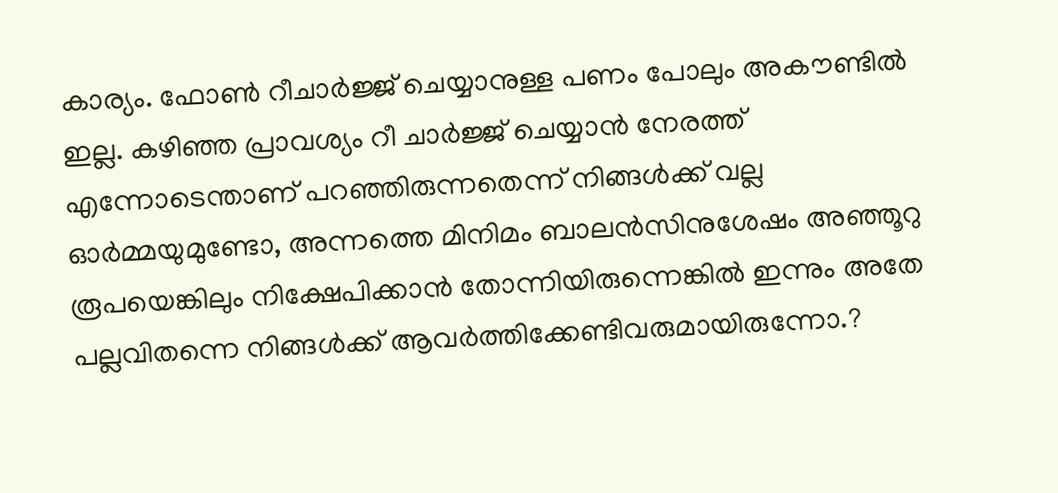കാര്യം. ഫോൺ റീചാർജ്ജ് ചെയ്യാനുള്ള പണം പോലും അകൗണ്ടിൽ ഇല്ല. കഴിഞ്ഞ പ്രാവശ്യം റീ ചാർജ്ജ് ചെയ്യാൻ നേരത്ത് എന്നോടെന്താണ് പറഞ്ഞിരുന്നതെന്ന് നിങ്ങൾക്ക് വല്ല ഓർമ്മയുമുണ്ടോ, അന്നത്തെ മിനിമം ബാലൻസിനുശേഷം അഞ്ഞൂറു രൂപയെങ്കിലും നിക്ഷേപിക്കാൻ തോന്നിയിരുന്നെങ്കിൽ ഇന്നും അതേ പല്ലവിതന്നെ നിങ്ങൾക്ക് ആവർത്തിക്കേണ്ടിവരുമായിരുന്നോ.?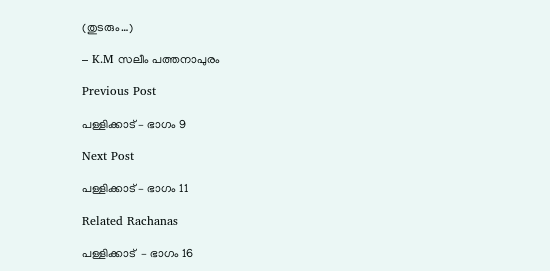(തുടരും…)

– K.M സലീം പത്തനാപുരം

Previous Post

പള്ളിക്കാട് – ഭാഗം 9

Next Post

പള്ളിക്കാട് – ഭാഗം 11

Related Rachanas

പള്ളിക്കാട്  – ഭാഗം 16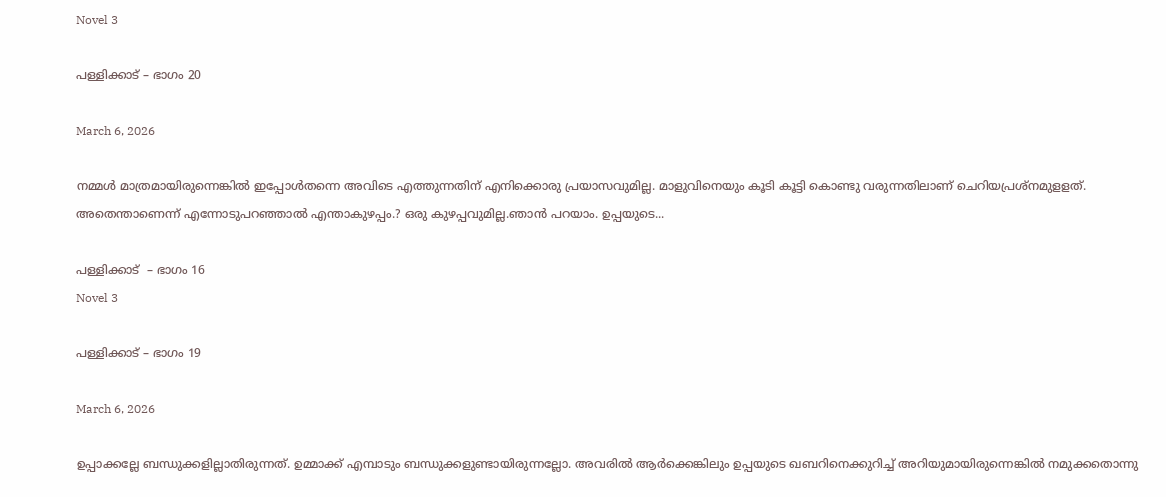Novel 3

പള്ളിക്കാട് – ഭാഗം 20

March 6, 2026

നമ്മൾ മാത്രമായിരുന്നെങ്കിൽ ഇപ്പോൾതന്നെ അവിടെ എത്തുന്നതിന് എനിക്കൊരു പ്രയാസവുമില്ല. മാളുവിനെയും കൂടി കൂട്ടി കൊണ്ടു വരുന്നതിലാണ് ചെറിയപ്രശ്നമുളളത്. അതെന്താണെന്ന് എന്നോടുപറഞ്ഞാൽ എന്താകുഴപ്പം.? ഒരു കുഴപ്പവുമില്ല.ഞാൻ പറയാം. ഉപ്പയുടെ...

പള്ളിക്കാട്  – ഭാഗം 16
Novel 3

പള്ളിക്കാട് – ഭാഗം 19

March 6, 2026

ഉപ്പാക്കല്ലേ ബന്ധുക്കളില്ലാതിരുന്നത്. ഉമ്മാക്ക് എമ്പാടും ബന്ധുക്കളുണ്ടായിരുന്നല്ലോ. അവരിൽ ആർക്കെങ്കിലും ഉപ്പയുടെ ഖബറിനെക്കുറിച്ച് അറിയുമായിരുന്നെങ്കിൽ നമുക്കതൊന്നു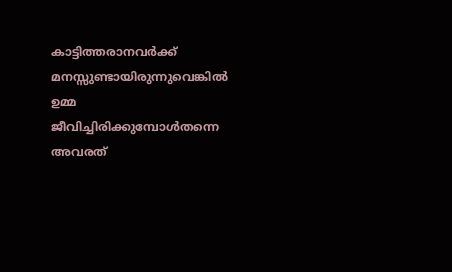കാട്ടിത്തരാനവർക്ക് മനസ്സുണ്ടായിരുന്നുവെങ്കിൽ ഉമ്മ ജീവിച്ചിരിക്കുമ്പോൾതന്നെ അവരത്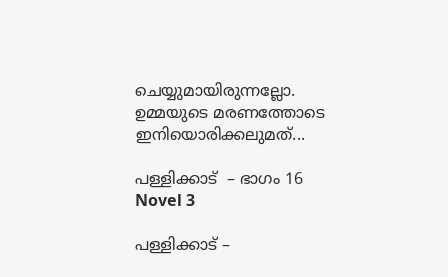ചെയ്യുമായിരുന്നല്ലോ. ഉമ്മയുടെ മരണത്തോടെ ഇനിയൊരിക്കലുമത്...

പള്ളിക്കാട്  – ഭാഗം 16
Novel 3

പള്ളിക്കാട് –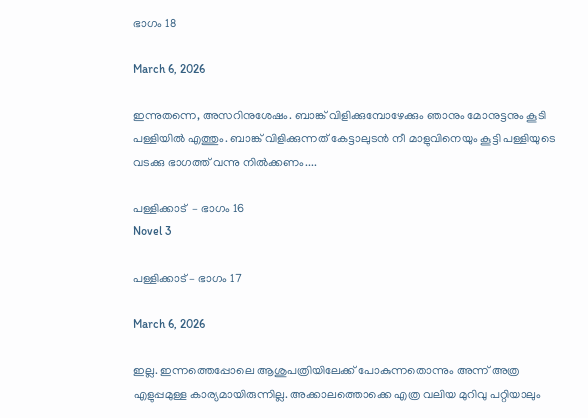ഭാഗം 18

March 6, 2026

ഇന്നുതന്നെ, അസറിനുശേഷം. ബാങ്ക് വിളിക്കുമ്പോഴേക്കും ഞാനും മോനുട്ടനും കൂടി പള്ളിയിൽ എത്തും. ബാങ്ക് വിളിക്കുന്നത് കേട്ടാലുടൻ നീ മാളുവിനെയും കൂട്ടി പള്ളിയുടെ വടക്കു ഭാഗത്ത് വന്നു നിൽക്കണം....

പള്ളിക്കാട്  – ഭാഗം 16
Novel 3

പള്ളിക്കാട് – ഭാഗം 17

March 6, 2026

ഇല്ല. ഇന്നത്തെപ്പോലെ ആശുപത്രിയിലേക്ക് പോകുന്നതൊന്നും അന്ന് അത്ര എളുപ്പമുള്ള കാര്യമായിരുന്നില്ല. അക്കാലത്തൊക്കെ എത്ര വലിയ മുറിവു പറ്റിയാലും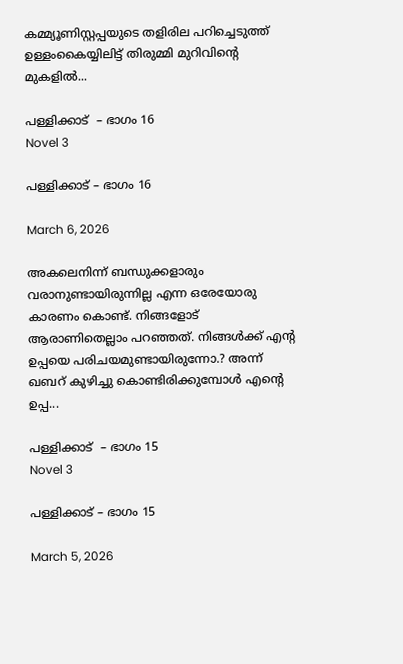കമ്മ്യൂണിസ്റ്റപ്പയുടെ തളിരില പറിച്ചെടുത്ത് ഉള്ളംകൈയ്യിലിട്ട് തിരുമ്മി മുറിവിൻ്റെ മുകളിൽ...

പള്ളിക്കാട്  – ഭാഗം 16
Novel 3

പള്ളിക്കാട് – ഭാഗം 16

March 6, 2026

അകലെനിന്ന് ബന്ധുക്കളാരും വരാനുണ്ടായിരുന്നില്ല എന്ന ഒരേയോരു കാരണം കൊണ്ട്. നിങ്ങളോട് ആരാണിതെല്ലാം പറഞ്ഞത്. നിങ്ങൾക്ക് എൻ്റ ഉപ്പയെ പരിചയമുണ്ടായിരുന്നോ.? അന്ന് ഖബറ് കുഴിച്ചു കൊണ്ടിരിക്കുമ്പോൾ എൻ്റെ ഉപ്പ...

പള്ളിക്കാട്  – ഭാഗം 15
Novel 3

പള്ളിക്കാട് – ഭാഗം 15

March 5, 2026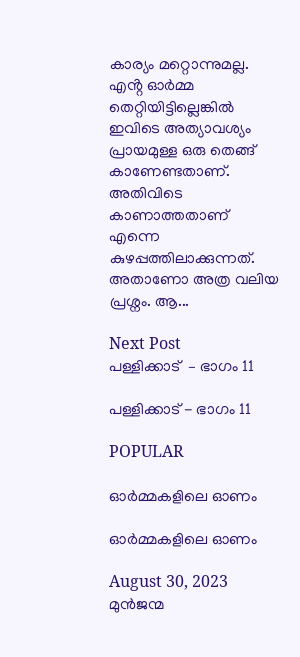കാര്യം മറ്റൊന്നുമല്ല. എൻ്റ ഓർമ്മ തെറ്റിയിട്ടില്ലെങ്കിൽ ഇവിടെ അത്യാവശ്യം പ്രായമുള്ള ഒരു തെങ്ങ് കാണേണ്ടതാണ്. അതിവിടെ കാണാത്തതാണ് എന്നെ കുഴപ്പത്തിലാക്കുന്നത്. അതാണോ അത്ര വലിയ പ്രശ്നം. ആ...

Next Post
പള്ളിക്കാട്  – ഭാഗം 11

പള്ളിക്കാട് - ഭാഗം 11

POPULAR

ഓർമ്മകളിലെ ഓണം

ഓർമ്മകളിലെ ഓണം

August 30, 2023
മുൻജന്മ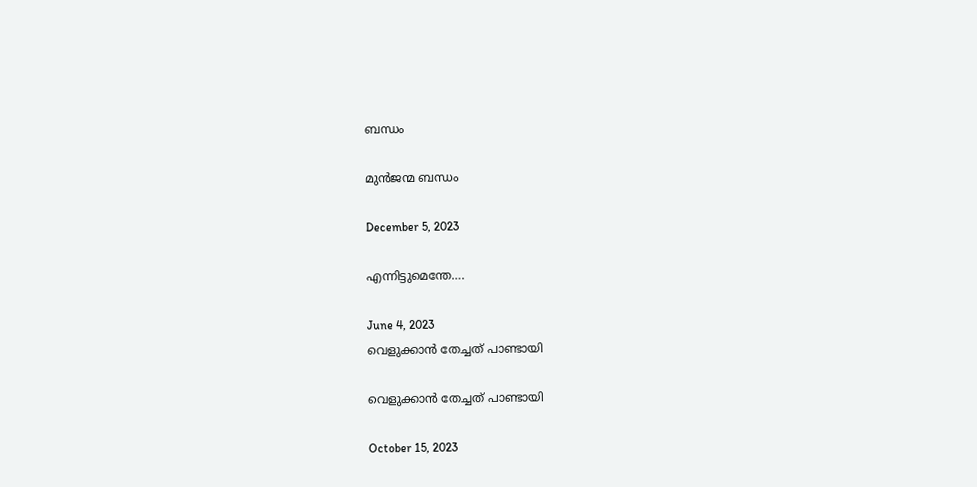ബന്ധം

മുൻജന്മ ബന്ധം

December 5, 2023

എന്നിട്ടുമെന്തേ….

June 4, 2023
വെളുക്കാൻ തേച്ചത് പാണ്ടായി

വെളുക്കാൻ തേച്ചത് പാണ്ടായി

October 15, 2023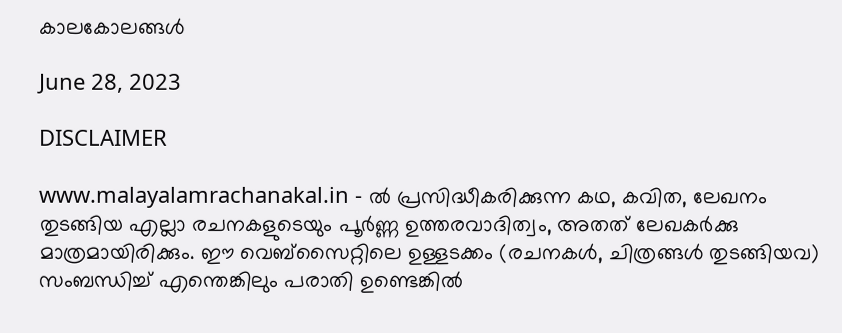കാലകോലങ്ങൾ

June 28, 2023

DISCLAIMER

www.malayalamrachanakal.in - ല്‍ പ്രസിദ്ധീകരിക്കുന്ന കഥ, കവിത, ലേഖനം തുടങ്ങിയ എല്ലാ രചനകളുടെയും പൂർണ്ണ ഉത്തരവാദിത്വം, അതത് ലേഖകര്‍ക്കു മാത്രമായിരിക്കും. ഈ വെബ്‌സൈറ്റിലെ ഉള്ളടക്കം (രചനകൾ, ചിത്രങ്ങൾ തുടങ്ങിയവ) സംബന്ധിച്ച് എന്തെങ്കിലും പരാതി ഉണ്ടെങ്കിൽ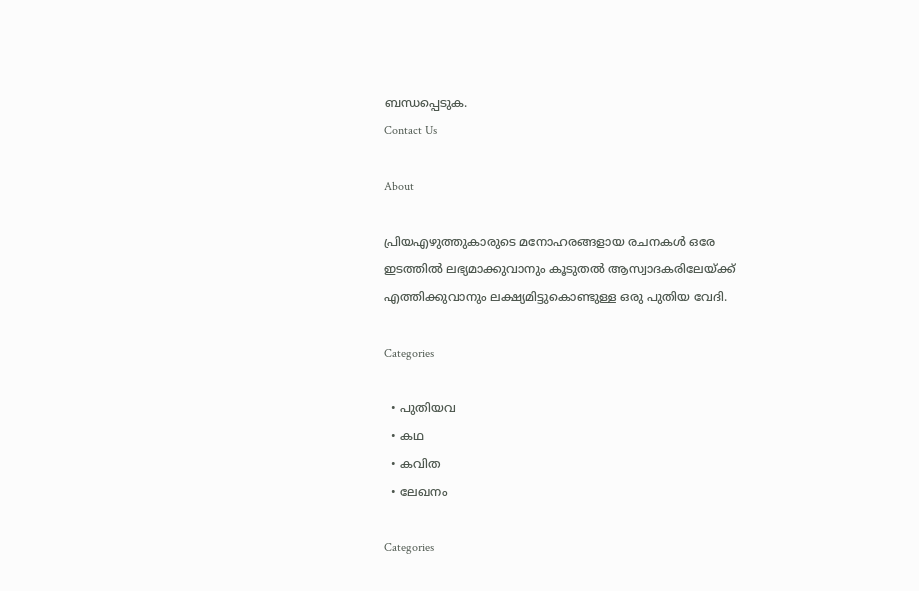ബന്ധപ്പെടുക.
Contact Us

About

പ്രിയഎഴുത്തുകാരുടെ മനോഹരങ്ങളായ രചനകൾ ഒരേ ഇടത്തിൽ ലഭ്യമാക്കുവാനും കൂടുതൽ ആസ്വാദകരിലേയ്ക്ക് എത്തിക്കുവാനും ലക്ഷ്യമിട്ടുകൊണ്ടുള്ള ഒരു പുതിയ വേദി.

Categories

  • പുതിയവ
  • കഥ
  • കവിത
  • ലേഖനം

Categories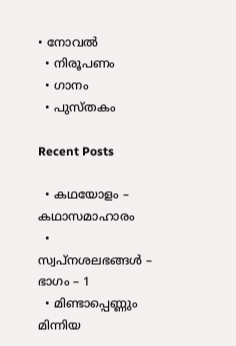• നോവൽ
  • നിരൂപണം
  • ഗാനം
  • പുസ്തകം

Recent Posts

  • കഥയോളം – കഥാസമാഹാരം
  • സ്വപ്നശലഭങ്ങൾ – ഭാഗം – 1
  • മിണ്ടാപ്പെണ്ണും മിന്നിയ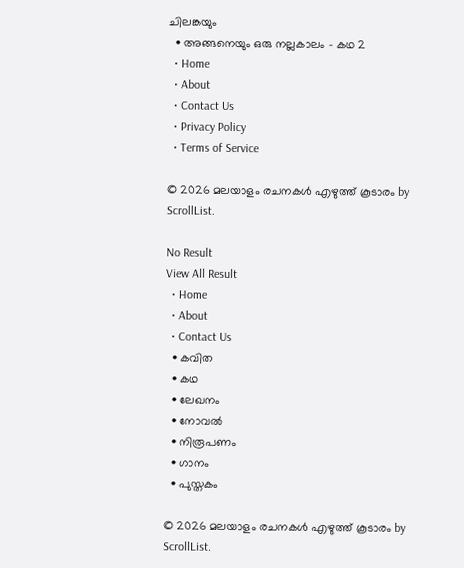ചിലങ്കയും
  • അങ്ങനെയും ഒരു നല്ലകാലം – കഥ 2
  • Home
  • About
  • Contact Us
  • Privacy Policy
  • Terms of Service

© 2026 മലയാളം രചനകൾ എഴുത്ത് കൂടാരം by ScrollList.

No Result
View All Result
  • Home
  • About
  • Contact Us
  • കവിത
  • കഥ
  • ലേഖനം
  • നോവൽ
  • നിരൂപണം
  • ഗാനം
  • പുസ്തകം

© 2026 മലയാളം രചനകൾ എഴുത്ത് കൂടാരം by ScrollList.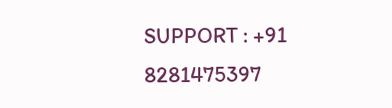SUPPORT : +91 8281475397